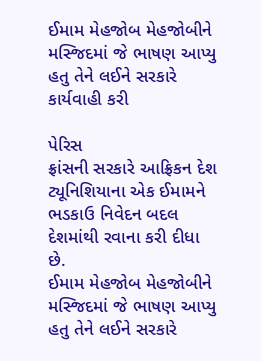ઈમામ મેહજોબ મેહજોબીને મસ્જિદમાં જે ભાષણ આપ્યુ હતુ તેને લઈને સરકારે કાર્યવાહી કરી

પેરિસ
ફ્રાંસની સરકારે આફ્રિકન દેશ ટ્યૂનિશિયાના એક ઈમામને ભડકાઉ નિવેદન બદલ દેશમાંથી રવાના કરી દીધા છે.
ઈમામ મેહજોબ મેહજોબીને મસ્જિદમાં જે ભાષણ આપ્યુ હતુ તેને લઈને સરકારે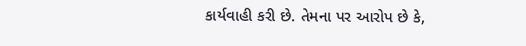કાર્યવાહી કરી છે. તેમના પર આરોપ છે કે,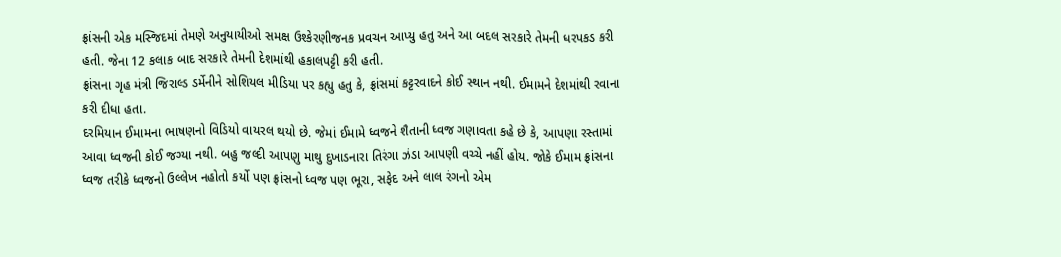ફ્રાંસની એક મસ્જિદમાં તેમણે અનુયાયીઓ સમક્ષ ઉશ્કેરણીજનક પ્રવચન આપ્યુ હતુ અને આ બદલ સરકારે તેમની ધરપકડ કરી હતી. જેના 12 કલાક બાદ સરકારે તેમની દેશમાંથી હકાલપટ્ટી કરી હતી.
ફ્રાંસના ગૃહ મંત્રી જિરાલ્ડ ડર્મેનીને સોશિયલ મીડિયા પર કહ્યુ હતુ કે, ફ્રાંસમાં કટ્ટરવાદને કોઈ સ્થાન નથી. ઈમામને દેશમાંથી રવાના કરી દીધા હતા.
દરમિયાન ઈમામના ભાષણનો વિડિયો વાયરલ થયો છે. જેમાં ઈમામે ધ્વજને શૈતાની ધ્વજ ગણાવતા કહે છે કે, આપણા રસ્તામાં આવા ધ્વજની કોઈ જગ્યા નથી. બહુ જલ્દી આપણુ માથુ દુખાડનારા તિરંગા ઝંડા આપણી વચ્ચે નહીં હોય. જોકે ઈમામ ફ્રાંસના ધ્વજ તરીકે ધ્વજનો ઉલ્લેખ નહોતો કર્યો પણ ફ્રાંસનો ધ્વજ પણ ભૂરા, સફેદ અને લાલ રંગનો એમ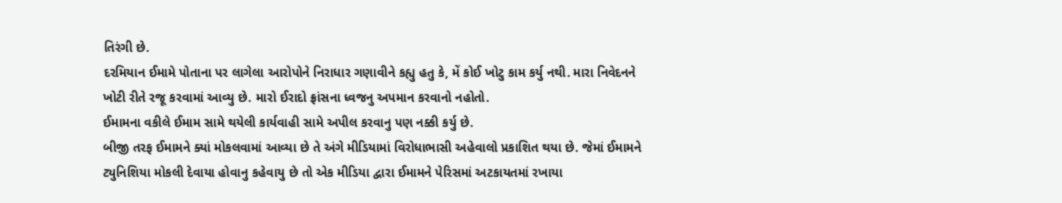તિરંગી છે.
દરમિયાન ઈમામે પોતાના પર લાગેલા આરોપોને નિરાધાર ગણાવીને કહ્યુ હતુ કે, મેં કોઈ ખોટુ કામ કર્યુ નથી. મારા નિવેદનને ખોટી રીતે રજૂ કરવામાં આવ્યુ છે. મારો ઈરાદો ફ્રાંસના ધ્વજનુ અપમાન કરવાનો નહોતો.
ઈમામના વકીલે ઈમામ સામે થયેલી કાર્યવાહી સામે અપીલ કરવાનુ પણ નક્કી કર્યુ છે.
બીજી તરફ ઈમામને ક્યાં મોકલવામાં આવ્યા છે તે અંગે મીડિયામાં વિરોધાભાસી અહેવાલો પ્રકાશિત થયા છે. જેમાં ઈમામને ટ્યુનિશિયા મોકલી દેવાયા હોવાનુ કહેવાયુ છે તો એક મીડિયા દ્વારા ઈમામને પેરિસમાં અટકાયતમાં રખાયા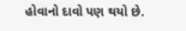હોવાનો દાવો પણ થયો છે.